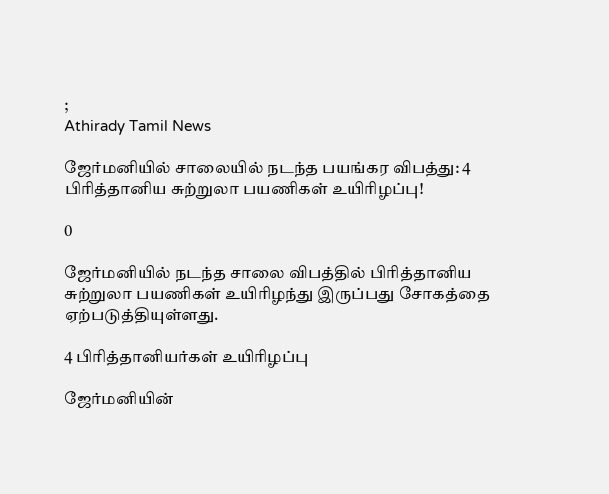;
Athirady Tamil News

ஜேர்மனியில் சாலையில் நடந்த பயங்கர விபத்து: 4 பிரித்தானிய சுற்றுலா பயணிகள் உயிரிழப்பு!

0

ஜேர்மனியில் நடந்த சாலை விபத்தில் பிரித்தானிய சுற்றுலா பயணிகள் உயிரிழந்து இருப்பது சோகத்தை ஏற்படுத்தியுள்ளது.

4 பிரித்தானியர்கள் உயிரிழப்பு

ஜேர்மனியின்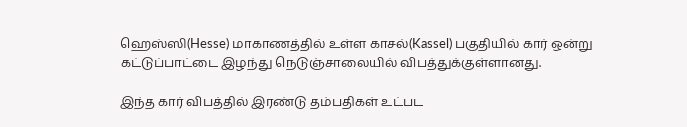ஹெஸ்ஸி(Hesse) மாகாணத்தில் உள்ள காசல்(Kassel) பகுதியில் கார் ஒன்று கட்டுப்பாட்டை இழந்து நெடுஞ்சாலையில் விபத்துக்குள்ளானது.

இந்த கார் விபத்தில் இரண்டு தம்பதிகள் உட்பட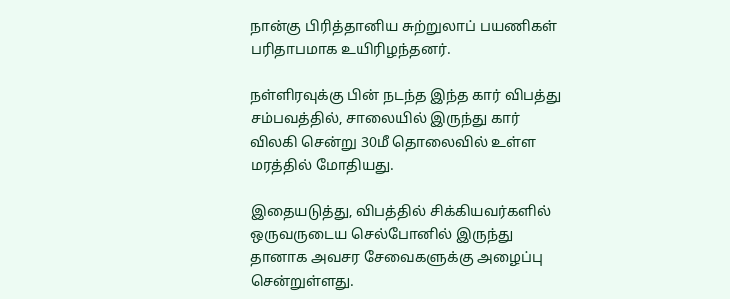நான்கு பிரித்தானிய சுற்றுலாப் பயணிகள் பரிதாபமாக உயிரிழந்தனர்.

நள்ளிரவுக்கு பின் நடந்த இந்த கார் விபத்து சம்பவத்தில், சாலையில் இருந்து கார் விலகி சென்று 30மீ தொலைவில் உள்ள மரத்தில் மோதியது.

இதையடுத்து, விபத்தில் சிக்கியவர்களில் ஒருவருடைய செல்போனில் இருந்து தானாக அவசர சேவைகளுக்கு அழைப்பு சென்றுள்ளது.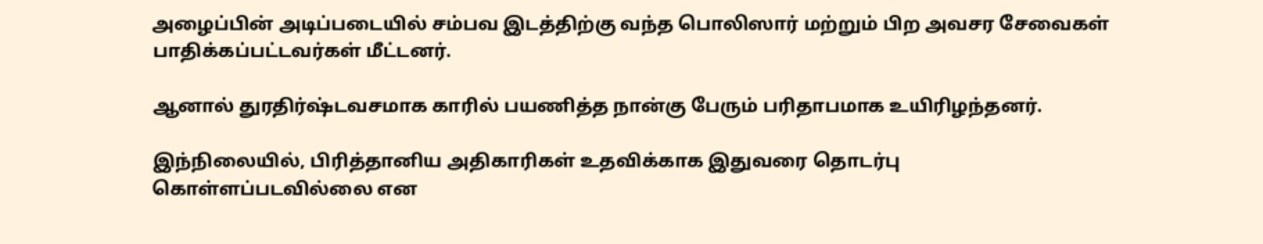அழைப்பின் அடிப்படையில் சம்பவ இடத்திற்கு வந்த பொலிஸார் மற்றும் பிற அவசர சேவைகள் பாதிக்கப்பட்டவர்கள் மீட்டனர்.

ஆனால் துரதிர்ஷ்டவசமாக காரில் பயணித்த நான்கு பேரும் பரிதாபமாக உயிரிழந்தனர்.

இந்நிலையில், பிரித்தானிய அதிகாரிகள் உதவிக்காக இதுவரை தொடர்பு கொள்ளப்படவில்லை என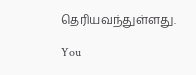தெரியவந்துள்ளது.

You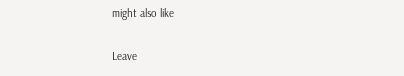might also like

Leave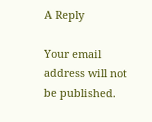A Reply

Your email address will not be published.